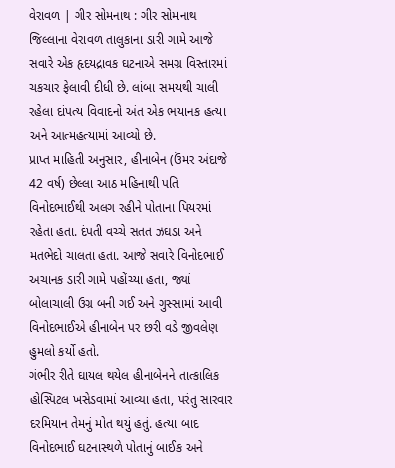વેરાવળ | ગીર સોમનાથ : ગીર સોમનાથ જિલ્લાના વેરાવળ તાલુકાના ડારી ગામે આજે સવારે એક હૃદયદ્રાવક ઘટનાએ સમગ્ર વિસ્તારમાં ચકચાર ફેલાવી દીધી છે. લાંબા સમયથી ચાલી રહેલા દાંપત્ય વિવાદનો અંત એક ભયાનક હત્યા અને આત્મહત્યામાં આવ્યો છે.
પ્રાપ્ત માહિતી અનુસાર, હીનાબેન (ઉંમર અંદાજે 42 વર્ષ) છેલ્લા આઠ મહિનાથી પતિ વિનોદભાઈથી અલગ રહીને પોતાના પિયરમાં રહેતા હતા. દંપતી વચ્ચે સતત ઝઘડા અને મતભેદો ચાલતા હતા. આજે સવારે વિનોદભાઈ અચાનક ડારી ગામે પહોંચ્યા હતા, જ્યાં બોલાચાલી ઉગ્ર બની ગઈ અને ગુસ્સામાં આવી વિનોદભાઈએ હીનાબેન પર છરી વડે જીવલેણ હુમલો કર્યો હતો.
ગંભીર રીતે ઘાયલ થયેલ હીનાબેનને તાત્કાલિક હોસ્પિટલ ખસેડવામાં આવ્યા હતા, પરંતુ સારવાર દરમિયાન તેમનું મોત થયું હતું. હત્યા બાદ વિનોદભાઈ ઘટનાસ્થળે પોતાનું બાઈક અને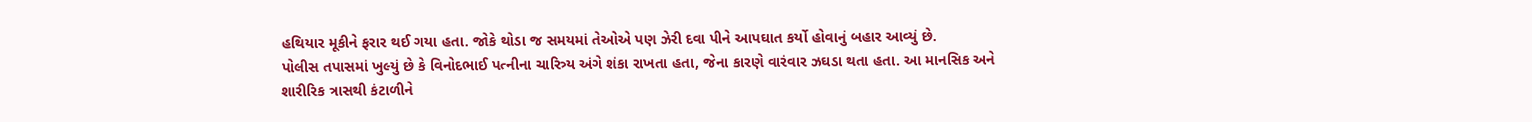હથિયાર મૂકીને ફરાર થઈ ગયા હતા. જોકે થોડા જ સમયમાં તેઓએ પણ ઝેરી દવા પીને આપઘાત કર્યો હોવાનું બહાર આવ્યું છે.
પોલીસ તપાસમાં ખુલ્યું છે કે વિનોદભાઈ પત્નીના ચારિત્ર્ય અંગે શંકા રાખતા હતા, જેના કારણે વારંવાર ઝઘડા થતા હતા. આ માનસિક અને શારીરિક ત્રાસથી કંટાળીને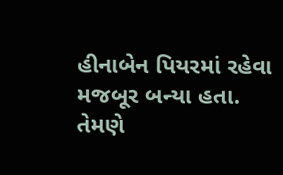હીનાબેન પિયરમાં રહેવા મજબૂર બન્યા હતા. તેમણે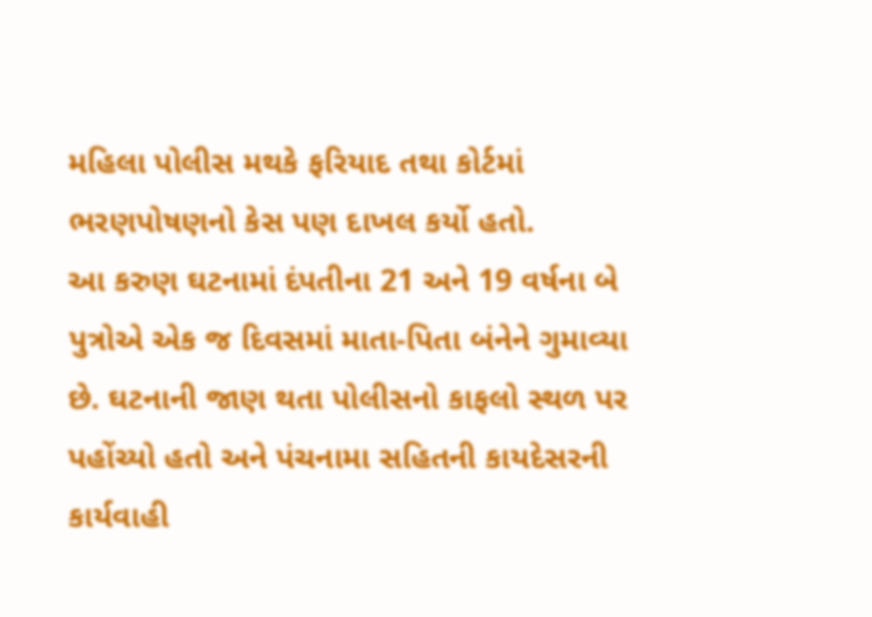મહિલા પોલીસ મથકે ફરિયાદ તથા કોર્ટમાં ભરણપોષણનો કેસ પણ દાખલ કર્યો હતો.
આ કરુણ ઘટનામાં દંપતીના 21 અને 19 વર્ષના બે પુત્રોએ એક જ દિવસમાં માતા-પિતા બંનેને ગુમાવ્યા છે. ઘટનાની જાણ થતા પોલીસનો કાફલો સ્થળ પર પહોંચ્યો હતો અને પંચનામા સહિતની કાયદેસરની કાર્યવાહી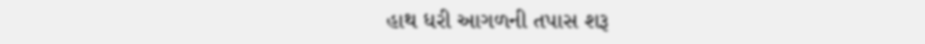હાથ ધરી આગળની તપાસ શરૂ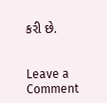કરી છે.


Leave a Comment